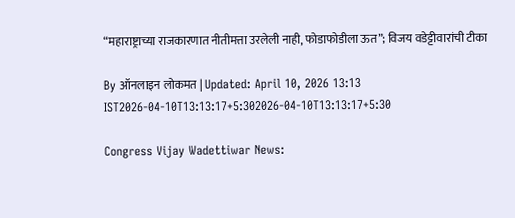“महाराष्ट्राच्या राजकारणात नीतीमत्ता उरलेली नाही, फोडाफोडीला ऊत”; विजय वडेट्टीवारांची टीका

By ऑनलाइन लोकमत | Updated: April 10, 2026 13:13 IST2026-04-10T13:13:17+5:302026-04-10T13:13:17+5:30

Congress Vijay Wadettiwar News: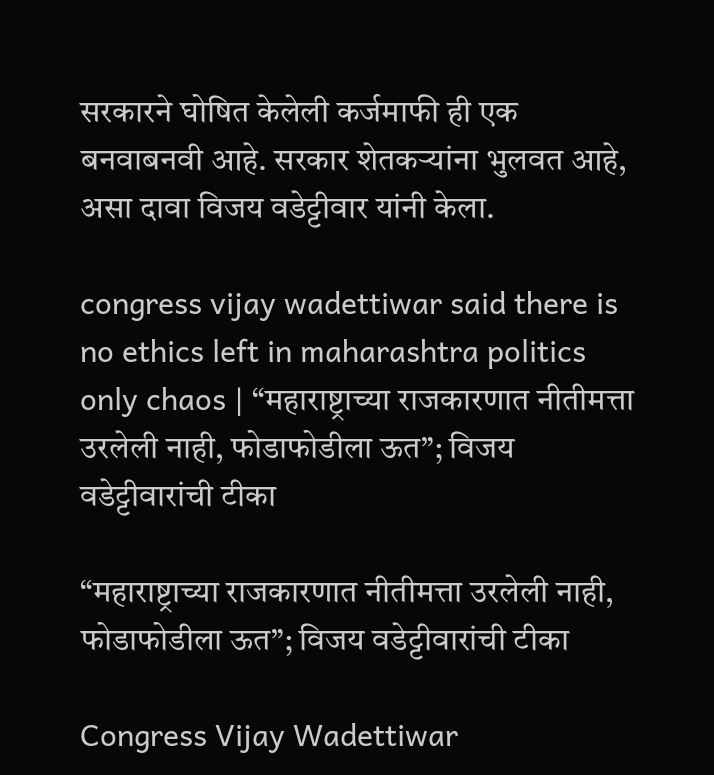सरकारने घोषित केलेली कर्जमाफी ही एक बनवाबनवी आहे. सरकार शेतकऱ्यांना भुलवत आहे, असा दावा विजय वडेट्टीवार यांनी केला.

congress vijay wadettiwar said there is no ethics left in maharashtra politics only chaos | “महाराष्ट्राच्या राजकारणात नीतीमत्ता उरलेली नाही, फोडाफोडीला ऊत”; विजय वडेट्टीवारांची टीका

“महाराष्ट्राच्या राजकारणात नीतीमत्ता उरलेली नाही, फोडाफोडीला ऊत”; विजय वडेट्टीवारांची टीका

Congress Vijay Wadettiwar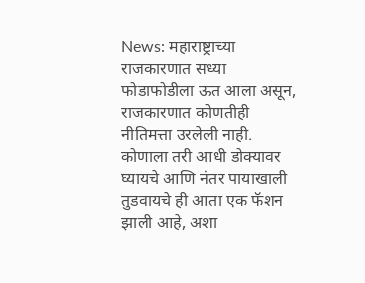News: महाराष्ट्राच्या राजकारणात सध्या फोडाफोडीला ऊत आला असून,  राजकारणात कोणतीही नीतिमत्ता उरलेली नाही. कोणाला तरी आधी डोक्यावर घ्यायचे आणि नंतर पायाखाली तुडवायचे ही आता एक फॅशन झाली आहे, अशा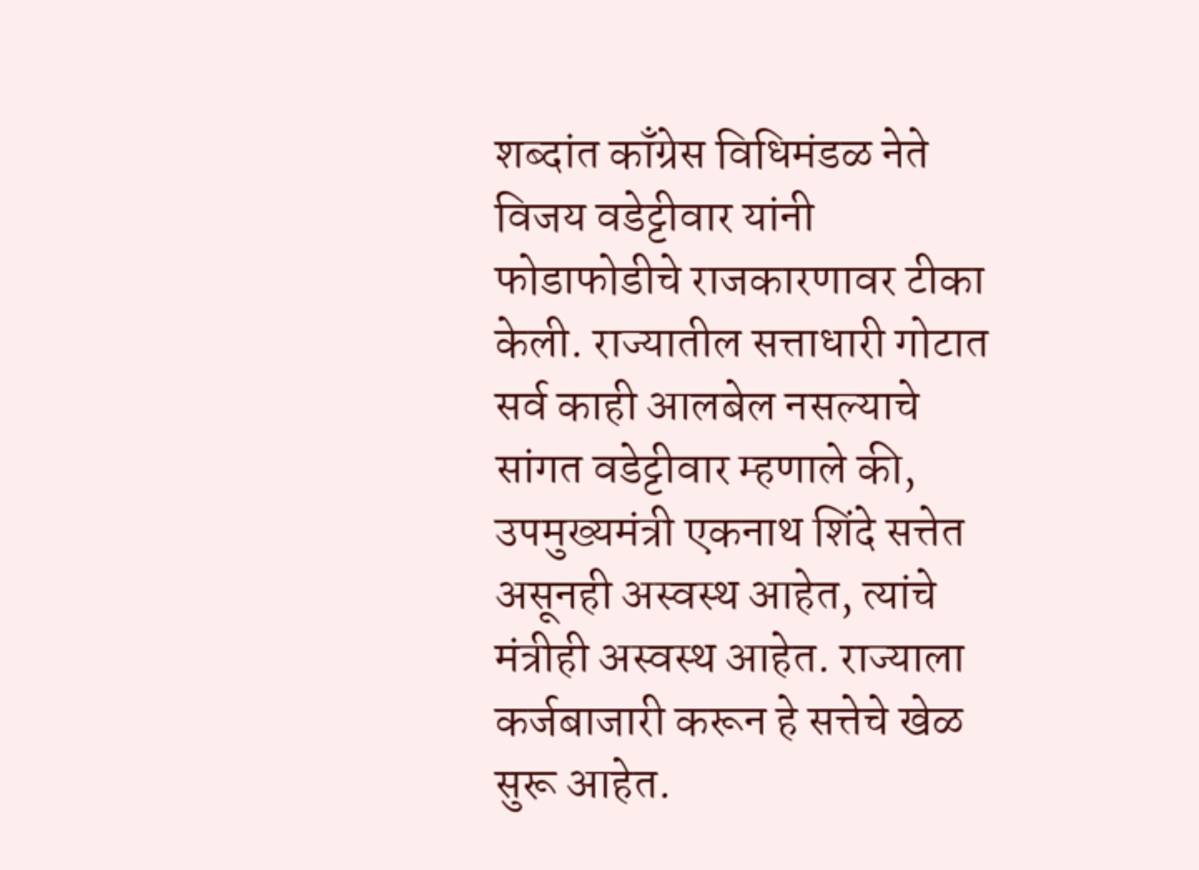शब्दांत काँग्रेस विधिमंडळ नेते विजय वडेट्टीवार यांनी फोडाफोडीचे राजकारणावर टीका केली. राज्यातील सत्ताधारी गोटात सर्व काही आलबेल नसल्याचे सांगत वडेट्टीवार म्हणाले की, उपमुख्यमंत्री एकनाथ शिंदे सत्तेत असूनही अस्वस्थ आहेत, त्यांचे मंत्रीही अस्वस्थ आहेत. राज्याला कर्जबाजारी करून हे सत्तेचे खेळ सुरू आहेत.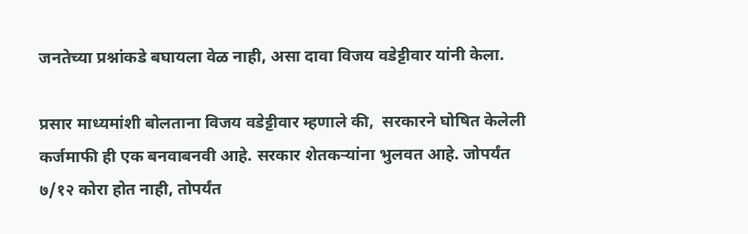जनतेच्या प्रश्नांकडे बघायला वेळ नाही, असा दावा विजय वडेट्टीवार यांनी केला.

प्रसार माध्यमांशी बोलताना विजय वडेट्टीवार म्हणाले की,  सरकारने घोषित केलेली कर्जमाफी ही एक बनवाबनवी आहे. सरकार शेतकऱ्यांना भुलवत आहे. जोपर्यंत ७/१२ कोरा होत नाही, तोपर्यंत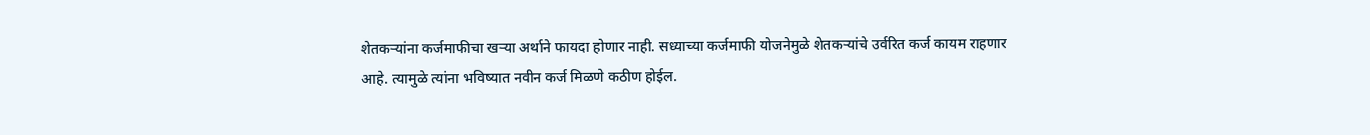शेतकऱ्यांना कर्जमाफीचा खऱ्या अर्थाने फायदा होणार नाही. सध्याच्या कर्जमाफी योजनेमुळे शेतकऱ्यांचे उर्वरित कर्ज कायम राहणार आहे. त्यामुळे त्यांना भविष्यात नवीन कर्ज मिळणे कठीण होईल.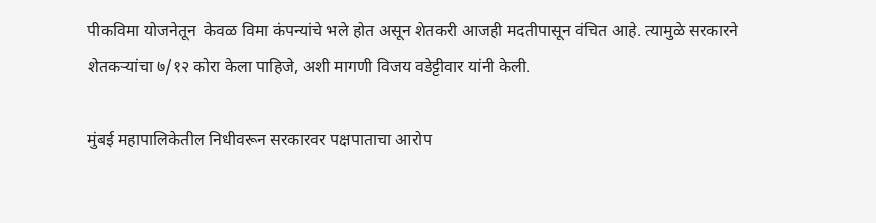पीकविमा योजनेतून  केवळ विमा कंपन्यांचे भले होत असून शेतकरी आजही मदतीपासून वंचित आहे. त्यामुळे सरकारने शेतकऱ्यांचा ७/१२ कोरा केला पाहिजे, अशी मागणी विजय वडेट्टीवार यांनी केली.

मुंबई महापालिकेतील निधीवरून सरकारवर पक्षपाताचा आरोप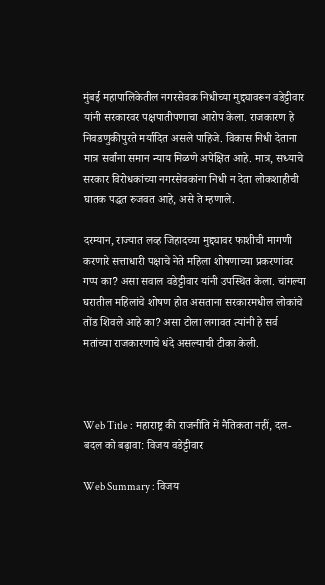मुंबई महापालिकेतील नगरसेवक निधीच्या मुद्द्यावरून वडेट्टीवार यांनी सरकारवर पक्षपातीपणाचा आरोप केला. राजकारण हे निवडणुकीपुरते मर्यादित असले पाहिजे. विकास निधी देताना मात्र सर्वांना समान न्याय मिळणे अपेक्षित आहे. मात्र, सध्याचे सरकार विरोधकांच्या नगरसेवकांना निधी न देता लोकशाहीची घातक पद्धत रुजवत आहे, असे ते म्हणाले.

दरम्यान, राज्यात लव्ह जिहादच्या मुद्द्यावर फाशीची मागणी करणारे सत्ताधारी पक्षाचे नेते महिला शोषणाच्या प्रकरणांवर गप्प का? असा सवाल वडेट्टीवार यांनी उपस्थित केला. चांगल्या घरातील महिलांचे शोषण होत असताना सरकारमधील लोकांचे तोंड शिवले आहे का? असा टोला लगावत त्यांनी हे सर्व मतांच्या राजकारणाचे धंदे असल्याची टीका केली.



Web Title : महाराष्ट्र की राजनीति में नैतिकता नहीं, दल-बदल को बढ़ावा: विजय वडेट्टीवार

Web Summary : विजय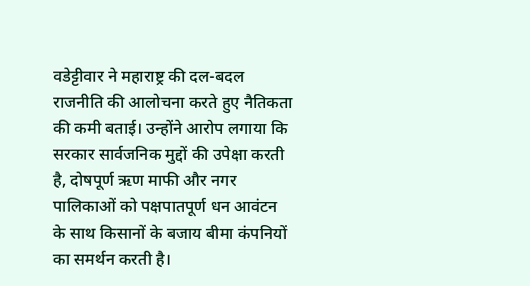वडेट्टीवार ने महाराष्ट्र की दल-बदल राजनीति की आलोचना करते हुए नैतिकता की कमी बताई। उन्होंने आरोप लगाया कि सरकार सार्वजनिक मुद्दों की उपेक्षा करती है, दोषपूर्ण ऋण माफी और नगर पालिकाओं को पक्षपातपूर्ण धन आवंटन के साथ किसानों के बजाय बीमा कंपनियों का समर्थन करती है।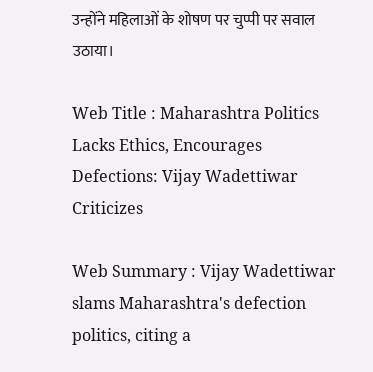उन्होंने महिलाओं के शोषण पर चुप्पी पर सवाल उठाया।

Web Title : Maharashtra Politics Lacks Ethics, Encourages Defections: Vijay Wadettiwar Criticizes

Web Summary : Vijay Wadettiwar slams Maharashtra's defection politics, citing a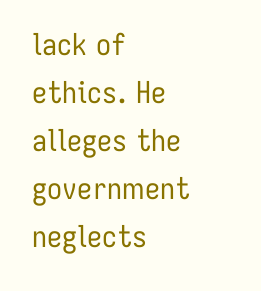lack of ethics. He alleges the government neglects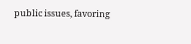public issues, favoring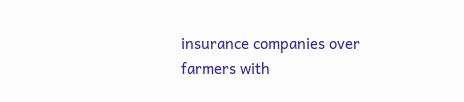insurance companies over farmers with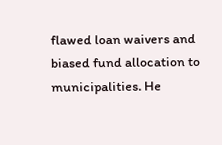flawed loan waivers and biased fund allocation to municipalities. He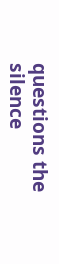questions the silence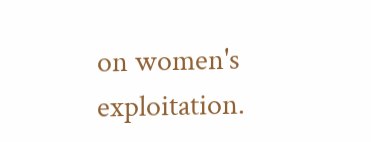on women's exploitation.